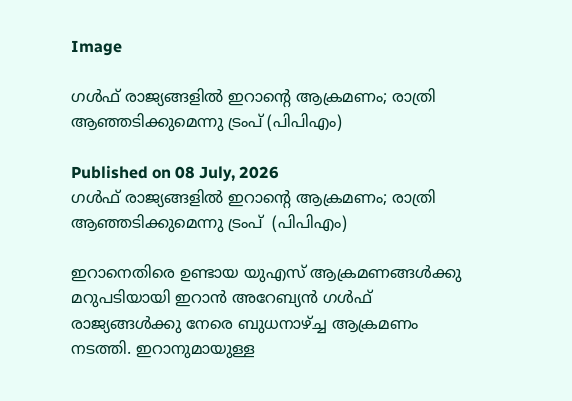Image

ഗൾഫ് രാജ്യങ്ങളിൽ ഇറാന്റെ ആക്രമണം; രാത്രി ആഞ്ഞടിക്കുമെന്നു ട്രംപ് (പിപിഎം)

Published on 08 July, 2026
ഗൾഫ് രാജ്യങ്ങളിൽ ഇറാന്റെ ആക്രമണം; രാത്രി ആഞ്ഞടിക്കുമെന്നു ട്രംപ്  (പിപിഎം)

ഇറാനെതിരെ ഉണ്ടായ യുഎസ് ആക്രമണങ്ങൾക്കു മറുപടിയായി ഇറാൻ അറേബ്യൻ ഗൾഫ് രാജ്യങ്ങൾക്കു നേരെ ബുധനാഴ്ച്ച ആക്രമണം നടത്തി. ഇറാനുമായുള്ള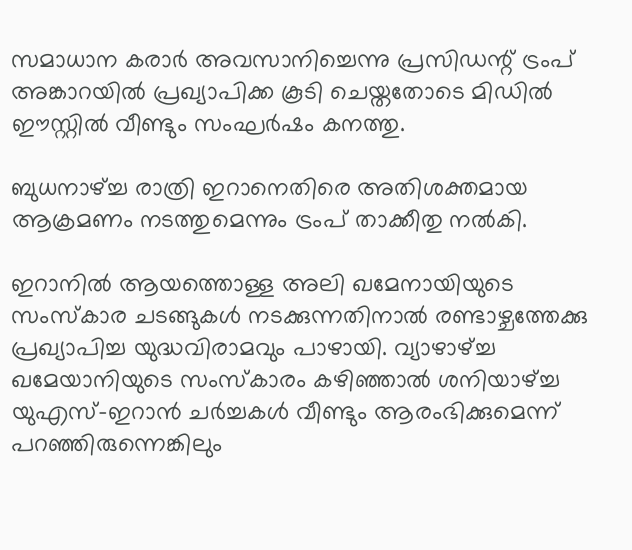സമാധാന കരാർ അവസാനിച്ചെന്നു പ്രസിഡന്റ് ട്രംപ് അങ്കാറയിൽ പ്രഖ്യാപിക്ക കൂടി ചെയ്തതോടെ മിഡിൽ ഈസ്റ്റിൽ വീണ്ടും സംഘർഷം കനത്തു.

ബുധനാഴ്ച്ച രാത്രി ഇറാനെതിരെ അതിശക്തമായ ആക്രമണം നടത്തുമെന്നും ട്രംപ് താക്കീതു നൽകി.

ഇറാനിൽ ആയത്തൊള്ള അലി ഖമേനായിയുടെ സംസ്കാര ചടങ്ങുകൾ നടക്കുന്നതിനാൽ രണ്ടാഴ്ചത്തേക്കു പ്രഖ്യാപിച്ച യുദ്ധവിരാമവും പാഴായി. വ്യാഴാഴ്ച്ച ഖമേയാനിയുടെ സംസ്കാരം കഴിഞ്ഞാൽ ശനിയാഴ്ച്ച യുഎസ്-ഇറാൻ ചർച്ചകൾ വീണ്ടും ആരംഭിക്കുമെന്ന് പറഞ്ഞിരുന്നെങ്കിലും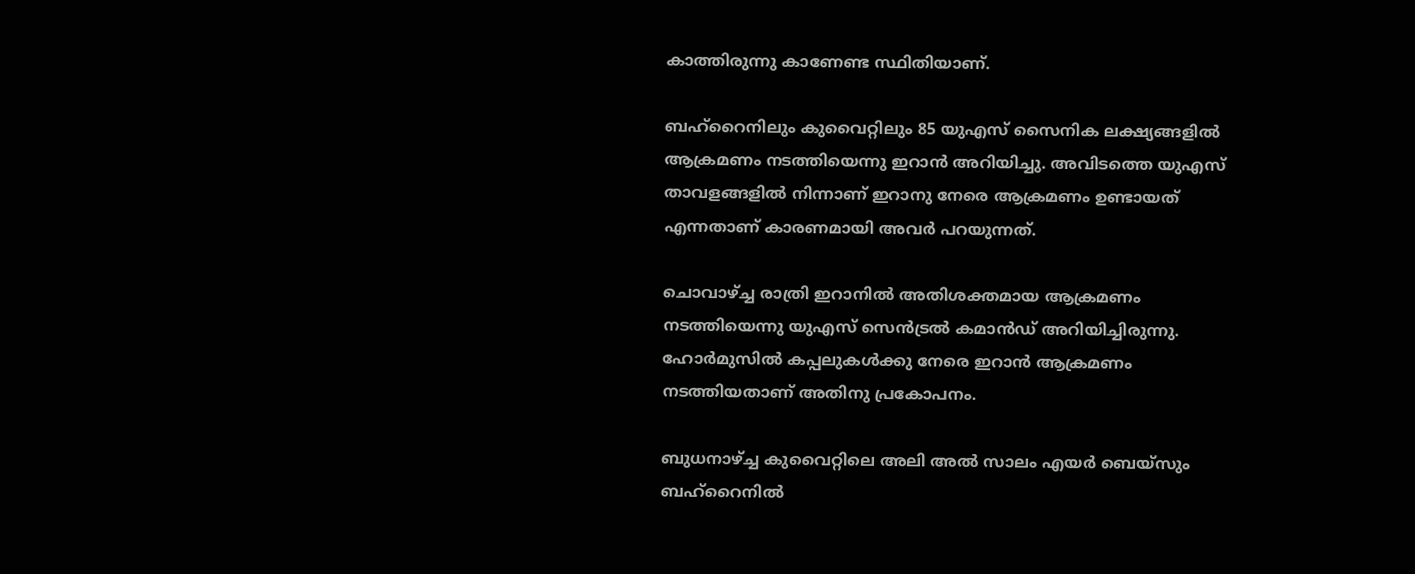കാത്തിരുന്നു കാണേണ്ട സ്ഥിതിയാണ്.

ബഹ്‌റൈനിലും കുവൈറ്റിലും 85 യുഎസ് സൈനിക ലക്ഷ്യങ്ങളിൽ ആക്രമണം നടത്തിയെന്നു ഇറാൻ അറിയിച്ചു. അവിടത്തെ യുഎസ് താവളങ്ങളിൽ നിന്നാണ് ഇറാനു നേരെ ആക്രമണം ഉണ്ടായത് എന്നതാണ് കാരണമായി അവർ പറയുന്നത്.

ചൊവാഴ്ച്ച രാത്രി ഇറാനിൽ അതിശക്തമായ ആക്രമണം നടത്തിയെന്നു യുഎസ് സെൻട്രൽ കമാൻഡ് അറിയിച്ചിരുന്നു. ഹോർമുസിൽ കപ്പലുകൾക്കു നേരെ ഇറാൻ ആക്രമണം നടത്തിയതാണ് അതിനു പ്രകോപനം.

ബുധനാഴ്ച്ച കുവൈറ്റിലെ അലി അൽ സാലം എയർ ബെയ്‌സും ബഹ്‌റൈനിൽ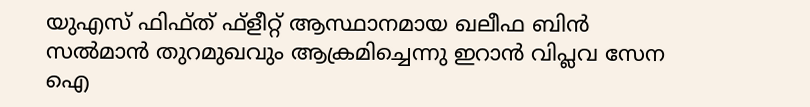യുഎസ് ഫിഫ്ത് ഫ്‌ളീറ്റ് ആസ്ഥാനമായ ഖലീഫ ബിൻ സൽമാൻ തുറമുഖവും ആക്രമിച്ചെന്നു ഇറാൻ വിപ്ലവ സേന ഐ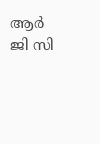ആർ ജി സി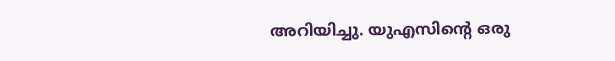അറിയിച്ചു. യുഎസിന്റെ ഒരു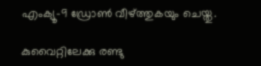എംക്യൂ-9 ഡ്രോൺ വീഴ്ത്തുകയും ചെയ്തു.

കുവൈറ്റിലേക്കു രണ്ടു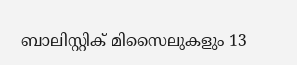ബാലിസ്റ്റിക് മിസൈലുകളും 13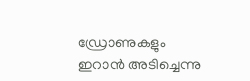ഡ്രോണുകളും ഇറാൻ അടിച്ചെന്നു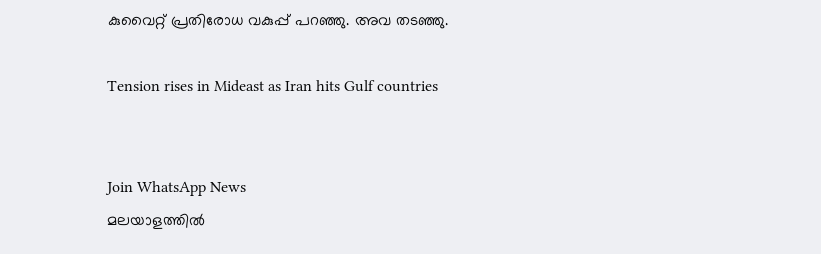കുവൈറ്റ് പ്രതിരോധ വകുപ്പ് പറഞ്ഞു. അവ തടഞ്ഞു.

Tension rises in Mideast as Iran hits Gulf countries


Join WhatsApp News
മലയാളത്തില്‍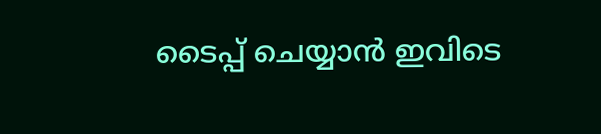ടൈപ്പ് ചെയ്യാന്‍ ഇവിടെ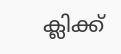ക്ലിക്ക്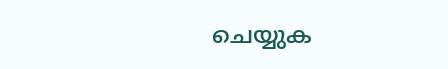ചെയ്യുക